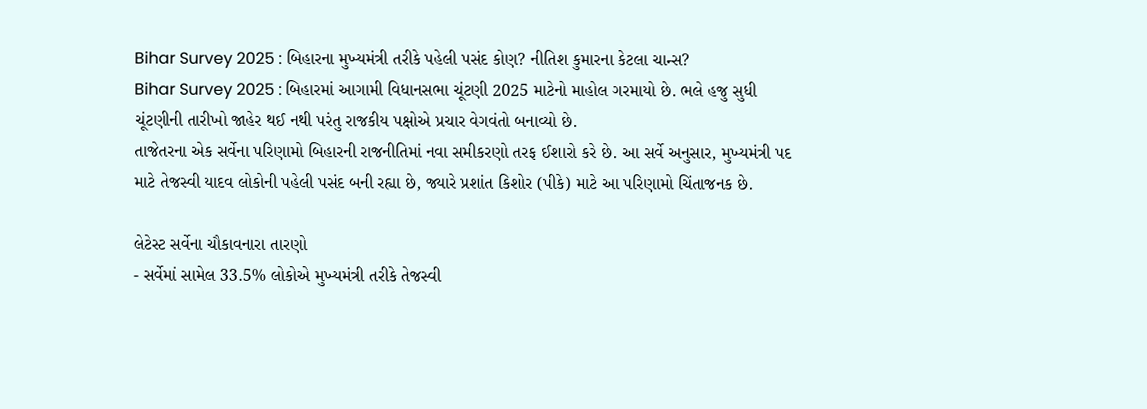Bihar Survey 2025 : બિહારના મુખ્યમંત્રી તરીકે પહેલી પસંદ કોણ? નીતિશ કુમારના કેટલા ચાન્સ?
Bihar Survey 2025 : બિહારમાં આગામી વિધાનસભા ચૂંટણી 2025 માટેનો માહોલ ગરમાયો છે. ભલે હજુ સુધી ચૂંટણીની તારીખો જાહેર થઈ નથી પરંતુ રાજકીય પક્ષોએ પ્રચાર વેગવંતો બનાવ્યો છે.
તાજેતરના એક સર્વેના પરિણામો બિહારની રાજનીતિમાં નવા સમીકરણો તરફ ઈશારો કરે છે. આ સર્વે અનુસાર, મુખ્યમંત્રી પદ માટે તેજસ્વી યાદવ લોકોની પહેલી પસંદ બની રહ્યા છે, જ્યારે પ્રશાંત કિશોર (પીકે) માટે આ પરિણામો ચિંતાજનક છે.

લેટેસ્ટ સર્વેના ચૌકાવનારા તારણો
- સર્વેમાં સામેલ 33.5% લોકોએ મુખ્યમંત્રી તરીકે તેજસ્વી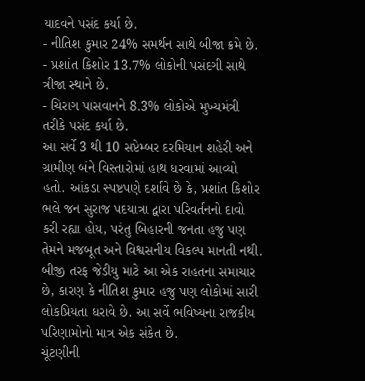યાદવને પસંદ કર્યા છે.
- નીતિશ કુમાર 24% સમર્થન સાથે બીજા ક્રમે છે.
- પ્રશાંત કિશોર 13.7% લોકોની પસંદગી સાથે ત્રીજા સ્થાને છે.
- ચિરાગ પાસવાનને 8.3% લોકોએ મુખ્યમંત્રી તરીકે પસંદ કર્યા છે.
આ સર્વે 3 થી 10 સપ્ટેમ્બર દરમિયાન શહેરી અને ગ્રામીણ બંને વિસ્તારોમાં હાથ ધરવામાં આવ્યો હતો. આંકડા સ્પષ્ટપણે દર્શાવે છે કે, પ્રશાંત કિશોર ભલે જન સુરાજ પદયાત્રા દ્વારા પરિવર્તનનો દાવો કરી રહ્યા હોય, પરંતુ બિહારની જનતા હજુ પણ તેમને મજબૂત અને વિશ્વસનીય વિકલ્પ માનતી નથી.
બીજી તરફ જેડીયુ માટે આ એક રાહતના સમાચાર છે, કારણ કે નીતિશ કુમાર હજુ પણ લોકોમાં સારી લોકપ્રિયતા ધરાવે છે. આ સર્વે ભવિષ્યના રાજકીય પરિણામોનો માત્ર એક સંકેત છે.
ચૂંટણીની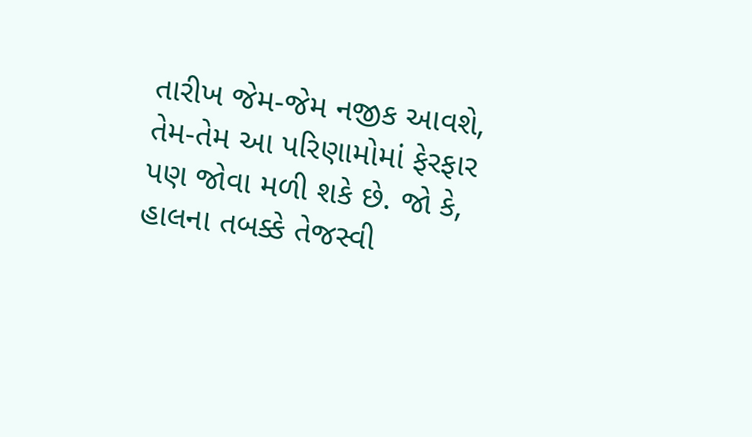તારીખ જેમ-જેમ નજીક આવશે, તેમ-તેમ આ પરિણામોમાં ફેરફાર પણ જોવા મળી શકે છે. જો કે, હાલના તબક્કે તેજસ્વી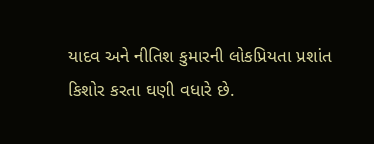યાદવ અને નીતિશ કુમારની લોકપ્રિયતા પ્રશાંત કિશોર કરતા ઘણી વધારે છે.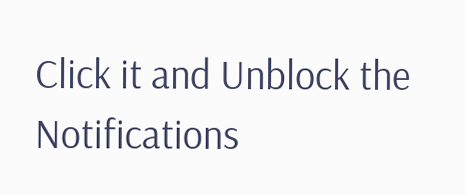Click it and Unblock the Notifications